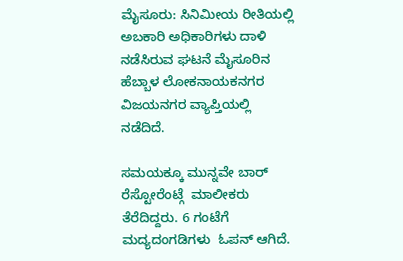ಮೈಸೂರು: ಸಿನಿಮೀಯ ರೀತಿಯಲ್ಲಿ ಅಬಕಾರಿ ಅಧಿಕಾರಿಗಳು ದಾಳಿ  ನಡೆಸಿರುವ ಘಟನೆ ಮೈಸೂರಿನ ಹೆಬ್ಬಾಳ ಲೋಕನಾಯಕನಗರ ವಿಜಯನಗರ ವ್ಯಾಪ್ತಿಯಲ್ಲಿ ನಡೆದಿದೆ.

ಸಮಯಕ್ಕೂ ಮುನ್ನವೇ ಬಾರ್ ರೆಸ್ಟೋರೆಂಟ್ಗೆ  ಮಾಲೀಕರು ತೆರೆದಿದ್ದರು. 6 ಗಂಟೆಗೆ ಮದ್ಯದಂಗಡಿಗಳು  ಓಪನ್ ಆಗಿದೆ.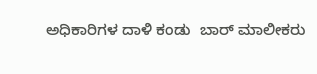ಅಧಿಕಾರಿಗಳ ದಾಳಿ ಕಂಡು  ಬಾರ್ ಮಾಲೀಕರು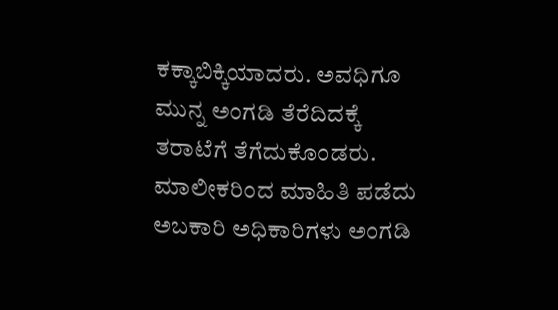ಕಕ್ಕಾಬಿಕ್ಕಿಯಾದರು. ಅವಧಿಗೂ ಮುನ್ನ ಅಂಗಡಿ ತೆರೆದಿದಕ್ಕೆ ತರಾಟೆಗೆ ತೆಗೆದುಕೊಂಡರು. ಮಾಲೀಕರಿಂದ ಮಾಹಿತಿ ಪಡೆದು ಅಬಕಾರಿ ಅಧಿಕಾರಿಗಳು ಅಂಗಡಿ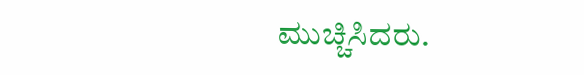ಮುಚ್ಚಿಸಿದರು.